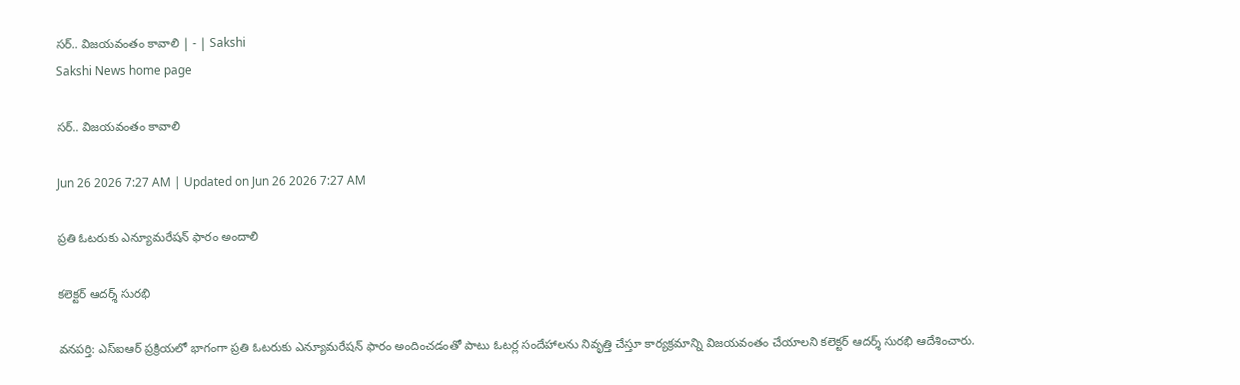సర్‌.. విజయవంతం కావాలి | - | Sakshi
Sakshi News home page

సర్‌.. విజయవంతం కావాలి

Jun 26 2026 7:27 AM | Updated on Jun 26 2026 7:27 AM

ప్రతి ఓటరుకు ఎన్యూమరేషన్‌ ఫారం అందాలి

కలెక్టర్‌ ఆదర్శ్‌ సురభి

వనపర్తి: ఎస్‌ఐఆర్‌ ప్రక్రియలో భాగంగా ప్రతి ఓటరుకు ఎన్యూమరేషన్‌ ఫారం అందించడంతో పాటు ఓటర్ల సందేహాలను నివృత్తి చేస్తూ కార్యక్రమాన్ని విజయవంతం చేయాలని కలెక్టర్‌ ఆదర్శ్‌ సురభి ఆదేశించారు.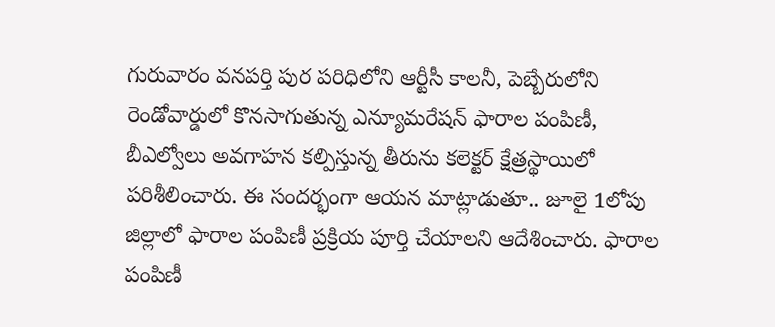గురువారం వనపర్తి పుర పరిధిలోని ఆర్టీసీ కాలనీ, పెబ్బేరులోని రెండోవార్డులో కొనసాగుతున్న ఎన్యూమరేషన్‌ ఫారాల పంపిణీ, బీఎల్వోలు అవగాహన కల్పిస్తున్న తీరును కలెక్టర్‌ క్షేత్రస్థాయిలో పరిశీలించారు. ఈ సందర్భంగా ఆయన మాట్లాడుతూ.. జూలై 1లోపు జిల్లాలో ఫారాల పంపిణీ ప్రక్రియ పూర్తి చేయాలని ఆదేశించారు. ఫారాల పంపిణీ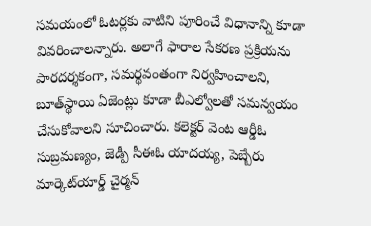సమయంలో ఓటర్లకు వాటిని పూరించే విధానాన్ని కూడా వివరించాలన్నారు. అలాగే ఫారాల సేకరణ ప్రక్రియను పారదర్శకంగా, సమర్థవంతంగా నిర్వహించాలని, బూత్‌స్థాయి ఏజెంట్లు కూడా బీఎల్వోలతో సమన్వయం చేసుకోవాలని సూచించారు. కలెక్టర్‌ వెంట ఆర్డీఓ సుబ్రమణ్యం, జెడ్పీ సీఈఓ యాదయ్య, పెబ్బేరు మార్కెట్‌యార్డ్‌ చైర్మన్‌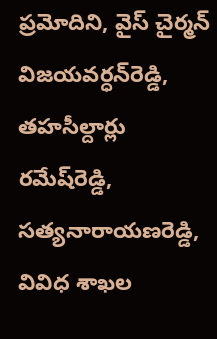ప్రమోదిని, వైస్‌ చైర్మన్‌ విజయవర్ధన్‌రెడ్డి, తహసీల్దార్లు రమేష్‌రెడ్డి, సత్యనారాయణరెడ్డి, వివిధ శాఖల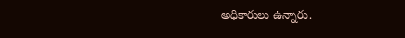అధికారులు ఉన్నారు.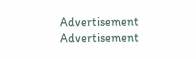Advertisement
Advertisement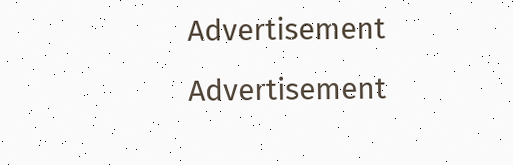Advertisement
Advertisement